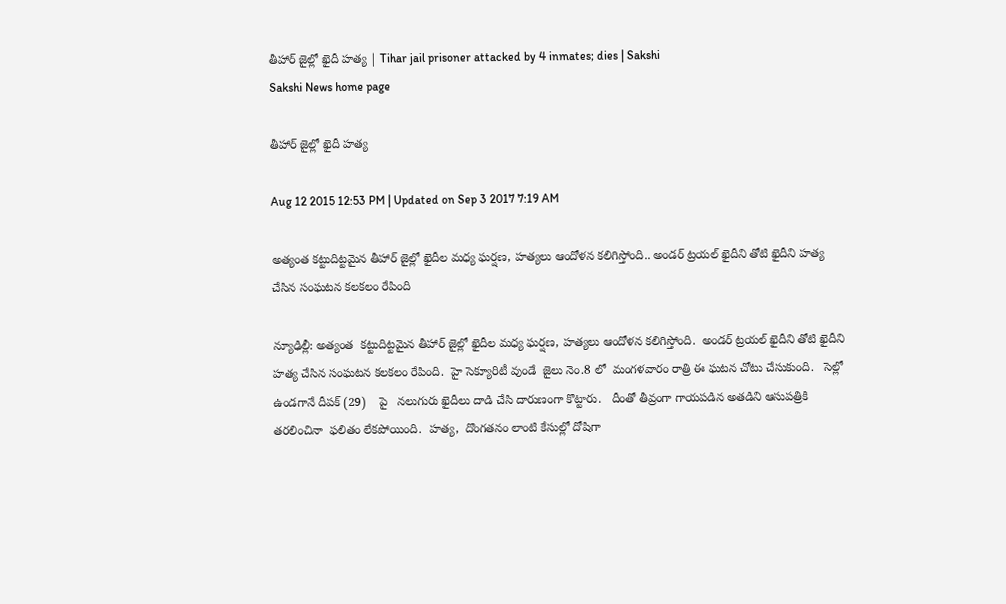తీహార్ జైల్లో ఖైదీ హత్య | Tihar jail prisoner attacked by 4 inmates; dies | Sakshi
Sakshi News home page

తీహార్ జైల్లో ఖైదీ హత్య

Aug 12 2015 12:53 PM | Updated on Sep 3 2017 7:19 AM

అత్యంత కట్టుదిట్టమైన తీహార్ జైల్లో ఖైదీల మధ్య ఘర్షణ, హత్యలు ఆందోళన కలిగిస్తోంది.. అండర్ ట్రయల్ ఖైదీని తోటి ఖైదీని హత్య చేసిన సంఘటన కలకలం రేపింది

న్యూఢిల్లీ: అత్యంత  కట్టుదిట్టమైన తీహార్ జైల్లో ఖైదీల మధ్య ఘర్షణ, హత్యలు ఆందోళన కలిగిస్తోంది.  అండర్ ట్రయల్ ఖైదీని తోటి ఖైదీని  హత్య చేసిన సంఘటన కలకలం రేపింది.  హై సెక్యూరిటీ వుండే  జైలు నెం.8 లో  మంగళవారం రాత్రి ఈ ఘటన చోటు చేసుకుంది.   సెల్లో ఉండగానే దీపక్ (29)    పై   నలుగురు ఖైదీలు దాడి చేసి దారుణంగా కొట్టారు.   దీంతో తీవ్రంగా గాయపడిన అతడిని ఆసుపత్రికి తరలించినా  ఫలితం లేకపోయింది.  హత్య,  దొంగతనం లాంటి కేసుల్లో దోషిగా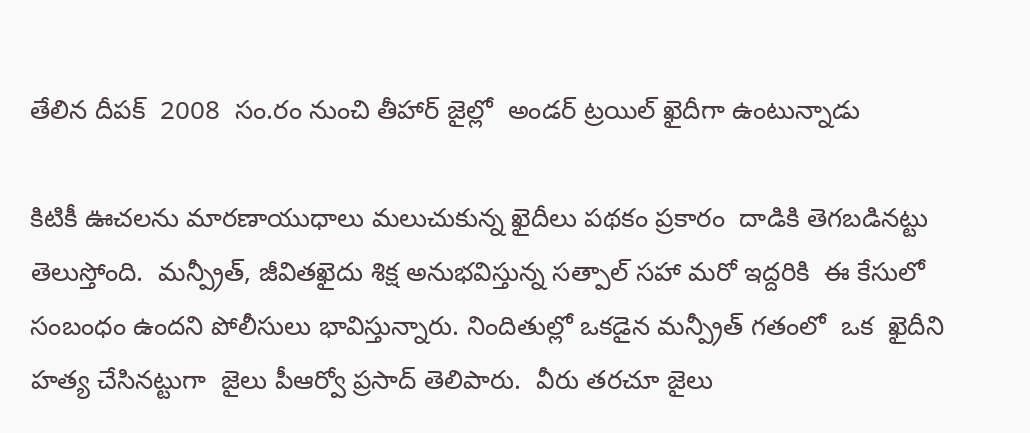తేలిన దీపక్  2008  సం.రం నుంచి తీహార్ జైల్లో  అండర్ ట్రయిల్ ఖైదీగా ఉంటున్నాడు

కిటికీ ఊచలను మారణాయుధాలు మలుచుకున్న ఖైదీలు పథకం ప్రకారం  దాడికి తెగబడినట్టు తెలుస్తోంది.  మన్ప్రీత్, జీవితఖైదు శిక్ష అనుభవిస్తున్న సత్పాల్ సహా మరో ఇద్దరికి  ఈ కేసులో సంబంధం ఉందని పోలీసులు భావిస్తున్నారు. నిందితుల్లో ఒకడైన మన్ప్రీత్ గతంలో  ఒక  ఖైదీని హత్య చేసినట్టుగా  జైలు పీఆర్వో ప్రసాద్ తెలిపారు.  వీరు తరచూ జైలు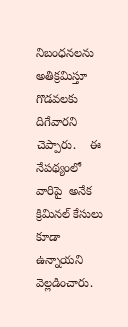నిబంధనలను అతిక్రమిస్తూ గొడవలకు దిగేవారని చెప్పారు.    ఈ నేపథ్యంలో వారిపై  అనేక  క్రిమినల్ కేసులు కూడా ఉన్నాయని వెల్లడించారు.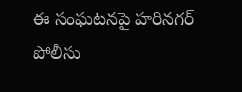ఈ సంఘటనపై హరినగర్ పోలీసు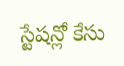స్టేషన్లో కేసు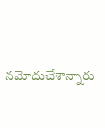నమోదుచేశాన్నారు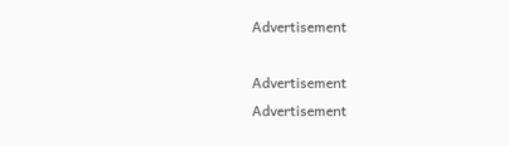Advertisement

Advertisement
Advertisement